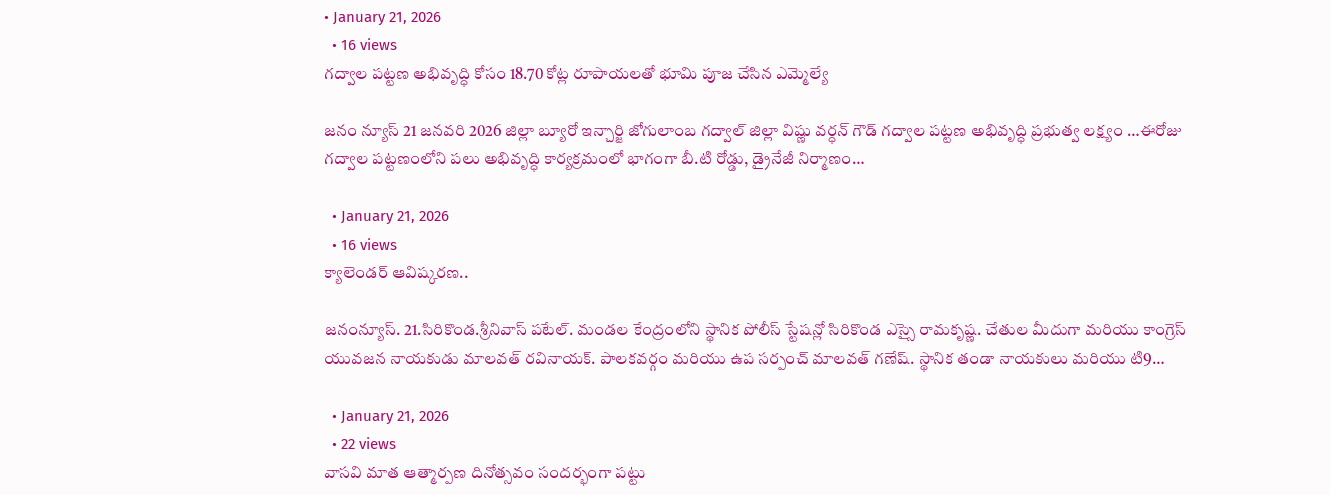• January 21, 2026
  • 16 views
గద్వాల పట్టణ అభివృద్ధి కోసం 18.70 కోట్ల రూపాయలతో భూమి పూజ చేసిన ఎమ్మెల్యే

జనం న్యూస్ 21 జనవరి 2026 జిల్లా బ్యూరో ఇన్చార్జి జోగులాంబ గద్వాల్ జిల్లా విష్ణు వర్ధన్ గౌడ్ గద్వాల పట్టణ అభివృద్ధి ప్రభుత్వ లక్ష్యం …ఈరోజు గద్వాల పట్టణంలోని పలు అభివృద్ధి కార్యక్రమంలో భాగంగా బీ.టి రోడ్డు, డ్రైనేజీ నిర్మాణం…

  • January 21, 2026
  • 16 views
క్యాలెండర్ ఆవిష్కరణ..

జనంన్యూస్. 21.సిరికొండ.శ్రీనివాస్ పటేల్. మండల కేంద్రంలోని స్థానిక పోలీస్ స్టేషన్లో సిరికొండ ఎస్సై రామకృష్ణ. చేతుల మీదుగా మరియు కాంగ్రెస్ యువజన నాయకుడు మాలవత్ రవినాయక్. పాలకవర్గం మరియు ఉప సర్పంచ్ మాలవత్ గణేష్. స్థానిక తండా నాయకులు మరియు టి9…

  • January 21, 2026
  • 22 views
వాసవి మాత ఆత్మార్పణ దినోత్సవం సందర్భంగా పట్టు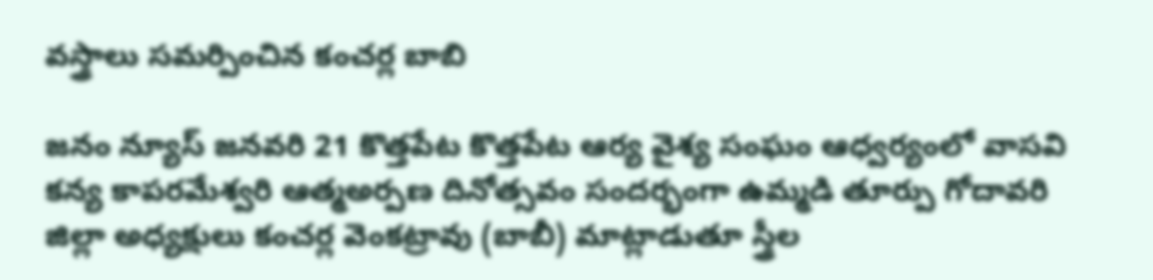వస్త్రాలు సమర్పించిన కంచర్ల బాబి

జనం న్యూస్ జనవరి 21 కొత్తపేట కొత్తపేట ఆర్య వైశ్య సంఘం ఆధ్వర్యంలో వాసవి కన్య కాపరమేశ్వరి ఆత్మఅర్పణ దినోత్సవం సందర్భంగా ఉమ్మడి తూర్పు గోదావరి జిల్లా అధ్యక్షులు కంచర్ల వెంకట్రావు (బాబీ) మాట్లాడుతూ స్త్రీల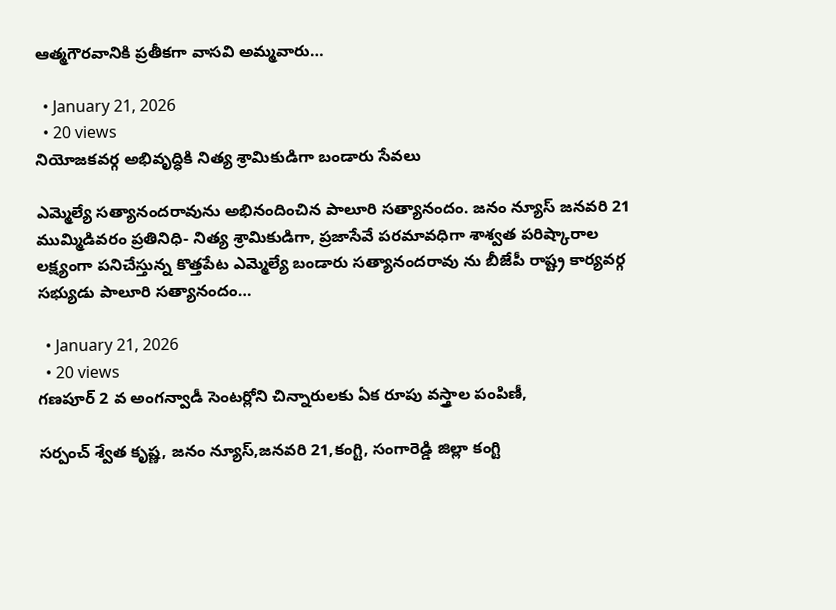ఆత్మగౌరవానికి ప్రతీకగా వాసవి అమ్మవారు…

  • January 21, 2026
  • 20 views
నియోజకవర్గ అభివృద్ధికి నిత్య శ్రామికుడిగా బండారు సేవలు

ఎమ్మెల్యే సత్యానందరావును అభినందించిన పాలూరి సత్యానందం. జనం న్యూస్ జనవరి 21 ముమ్మిడివరం ప్రతినిధి- నిత్య శ్రామికుడిగా, ప్రజాసేవే పరమావధిగా శాశ్వత పరిష్కారాల లక్ష్యంగా పనిచేస్తున్న కొత్తపేట ఎమ్మెల్యే బండారు సత్యానందరావు ను బీజేపీ రాష్ట్ర కార్యవర్గ సభ్యుడు పాలూరి సత్యానందం…

  • January 21, 2026
  • 20 views
గణపూర్ 2 వ అంగన్వాడీ సెంటర్లోని చిన్నారులకు ఏక రూపు వస్త్రాల పంపిణీ,

సర్పంచ్ శ్వేత కృష్ణ, జనం న్యూస్,జనవరి 21,కంగ్టి, సంగారెడ్డి జిల్లా కంగ్టి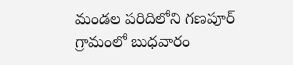మండల పరిదిలోని గణపూర్ గ్రామంలో బుధవారం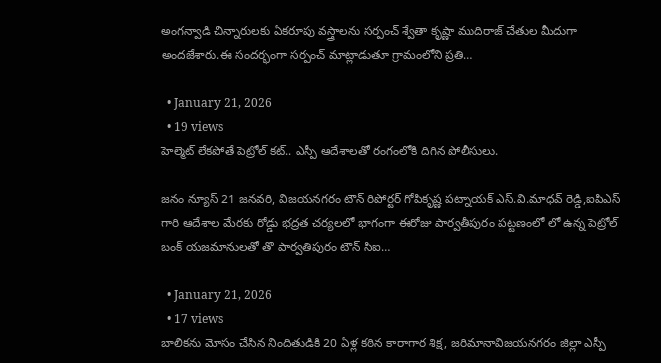అంగన్వాడి చిన్నారులకు ఏకరూపు వస్త్రాలను సర్పంచ్ శ్వేతా కృష్ణా ముదిరాజ్ చేతుల మీదుగా అందజేశారు.ఈ సందర్భంగా సర్పంచ్ మాట్లాడుతూ గ్రామంలోని ప్రతి…

  • January 21, 2026
  • 19 views
హెల్మెట్ లేకపోతే పెట్రోల్ కట్.. ఎస్పీ ఆదేశాలతో రంగంలోకి దిగిన పోలీసులు.

జనం న్యూస్‌ 21 జనవరి, విజయనగరం టౌన్‌ రిపోర్టర్‌ గోపికృష్ణ పట్నాయక్‌ ఎస్.వి.మాధవ్ రెడ్డి,ఐపిఎస్ గారి ఆదేశాల మేరకు రోడ్డు భద్రత చర్యలలో భాగంగా ఈరోజు పార్వతీపురం పట్టణంలో లో ఉన్న పెట్రోల్ బంక్ యజమానులతో తొ పార్వతిపురం టౌన్ సిఐ…

  • January 21, 2026
  • 17 views
బాలికను మోసం చేసిన నిందితుడికి 20 ఏళ్ల కఠిన కారాగార శిక్ష, జరిమానావిజయనగరం జిల్లా ఎస్పీ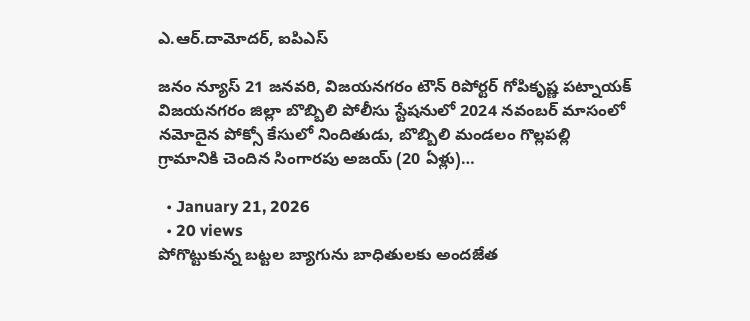ఎ.ఆర్.దామోదర్, ఐపిఎస్

జనం న్యూస్‌ 21 జనవరి, విజయనగరం టౌన్‌ రిపోర్టర్‌ గోపికృష్ణ పట్నాయక్‌ విజయనగరం జిల్లా బొబ్బిలి పోలీసు స్టేషనులో 2024 నవంబర్ మాసంలో నమోదైన పోక్సో కేసులో నిందితుడు, బొబ్బిలి మండలం గొల్లపల్లి గ్రామానికి చెందిన సింగారపు అజయ్ (20 ఏళ్లు)…

  • January 21, 2026
  • 20 views
పోగొట్టుకున్న బట్టల బ్యాగును బాధితులకు అందజేత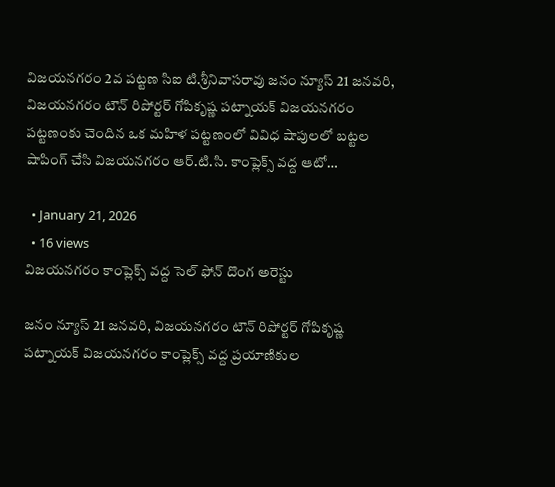విజయనగరం 2వ పట్టణ సిఐ టి.శ్రీనివాసరావు జనం న్యూస్‌ 21 జనవరి, విజయనగరం టౌన్‌ రిపోర్టర్‌ గోపికృష్ణ పట్నాయక్‌ విజయనగరం పట్టణంకు చెందిన ఒక మహిళ పట్టణంలో వివిధ షాపులలో బట్టల షాపింగ్ చేసి విజయనగరం ఆర్.టి.సి. కాంప్లెక్స్ వద్ద ఆటో…

  • January 21, 2026
  • 16 views
విజయనగరం కాంప్లెక్స్ వద్ద సెల్ ఫోన్ దొంగ అరెస్టు

జనం న్యూస్‌ 21 జనవరి, విజయనగరం టౌన్‌ రిపోర్టర్‌ గోపికృష్ణ పట్నాయక్‌ విజయనగరం కాంప్లెక్స్ వద్ద ప్రయాణికుల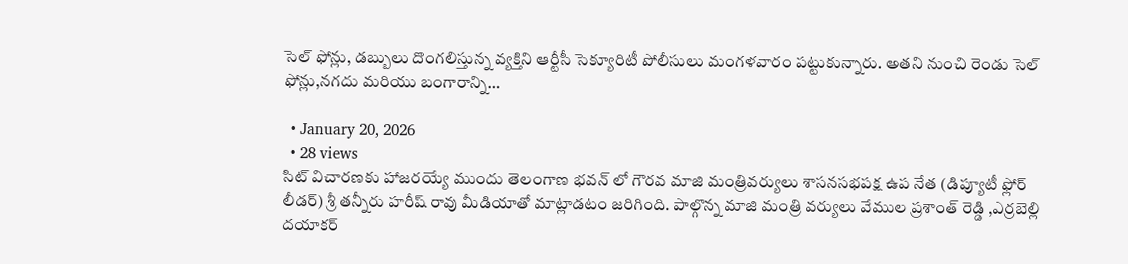సెల్ ఫోన్లు, డబ్బులు దొంగలిస్తున్న వ్యక్తిని ఆర్టీసీ సెక్యూరిటీ పోలీసులు మంగళవారం పట్టుకున్నారు. అతని నుంచి రెండు సెల్ ఫోన్లు,నగదు మరియు బంగారాన్ని…

  • January 20, 2026
  • 28 views
సిట్ విచారణకు హాజరయ్యే ముందు తెలంగాణ భవన్ లో గౌరవ మాజి మంత్రివర్యులు శాసనసభపక్ష ఉప నేత (డిప్యూటీ ఫ్లోర్ లీడర్) శ్రీ తన్నీరు హరీష్ రావు మీడియాతో మాట్లాడటం జరిగింది. పాల్గొన్న మాజి మంత్రి వర్యులు వేముల ప్రశాంత్ రెడ్డి ,ఎర్రబెల్లి దయాకర్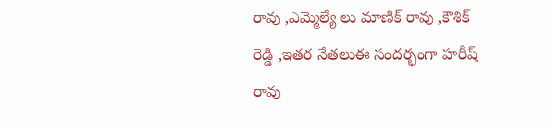రావు ,ఎమ్మెల్యే లు మాణిక్ రావు ,కౌశిక్ రెడ్డి ,ఇతర నేతలుఈ సందర్భంగా హరీష్ రావు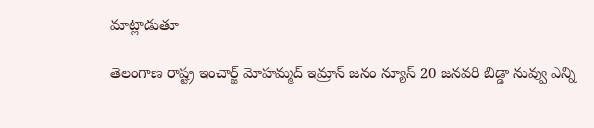మాట్లాడుతూ

తెలంగాణ రాష్ట్ర ఇంచార్జ్ మోహమ్మద్ ఇమ్రాన్ జనం న్యూస్ 20 జనవరి బిడ్డా నువ్వు ఎన్ని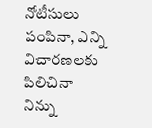నోటీసులు పంపినా, ఎన్ని విచారణలకు పిలిచినా నిన్ను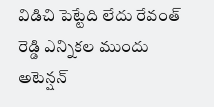విడిచి పెట్టేది లేదు రేవంత్ రెడ్డి ఎన్నికల ముందు అటెన్షన్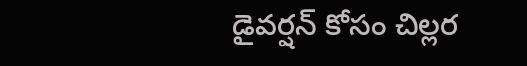డైవర్షన్ కోసం చిల్లర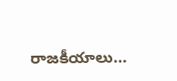రాజకీయాలు…